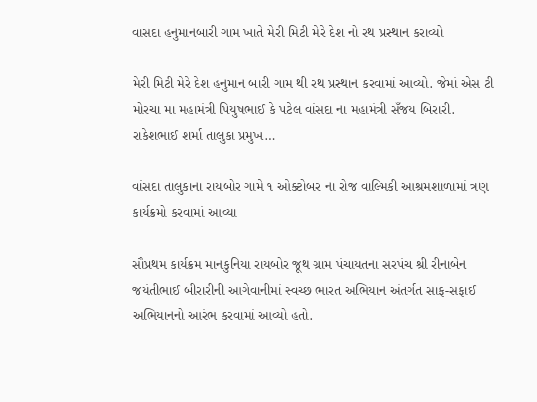વાસદા હનુમાનબારી ગામ ખાતે મેરી મિટી મેરે દેશ નો રથ પ્રસ્થાન કરાવ્યો

મેરી મિટી મેરે દેશ હનુમાન બારી ગામ થી રથ પ્રસ્થાન કરવામાં આવ્યો. જેમાં એસ ટી મોરચા મા મહામંત્રી પિયુષભાઈ કે પટેલ વાંસદા ના મહામંત્રી સઁજય બિરારી. રાકેશભાઈ શર્મા તાલુકા પ્રમુખ…

વાંસદા તાલુકાના રાયબોર ગામે ૧ ઓક્ટોબર ના રોજ વાલ્મિકી આશ્રમશાળામાં ત્રણ કાર્યક્રમો કરવામાં આવ્યા

સૌપ્રથમ કાર્યક્રમ માનકુનિયા રાયબોર જૂથ ગ્રામ પંચાયતના સરપંચ શ્રી રીનાબેન જયંતીભાઈ બીરારીની આગેવાનીમાં સ્વચ્છ ભારત અભિયાન અંતર્ગત સાફ-સફાઈ અભિયાનનો આરંભ કરવામાં આવ્યો હતો.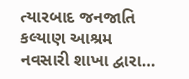ત્યારબાદ જનજાતિ કલ્યાણ આશ્રમ નવસારી શાખા દ્વારા…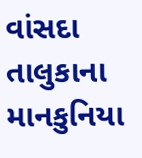વાંસદા તાલુકાના માનકુનિયા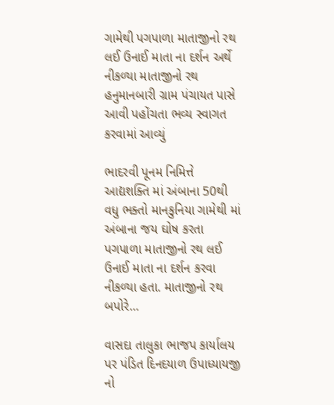ગામેથી પગપાળા માતાજીનો રથ લઈ ઉનાઈ માતા ના દર્શન અર્થે નીકળ્યા માતાજીનો રથ હનુમાનબારી ગ્રામ પંચાયત પાસે આવી પહોંચતા ભવ્ય સ્વાગત કરવામાં આવ્યું

ભાદરવી પૂનમ નિમિત્તે આદ્યશક્તિ માં અંબાના 50થી વધુ ભક્તો માનકુનિયા ગામેથી માં અંબાના જય ઘોષ કરતા પગપાળા માતાજીનો રથ લઈ ઉનાઈ માતા ના દર્શન કરવા નીકળ્યા હતા. માતાજીનો રથ બપોરે…

વાસદા તાલુકા ભાજપ કાર્યાલય પર પંડિત દિનદયાળ ઉપાધ્યાયજી નો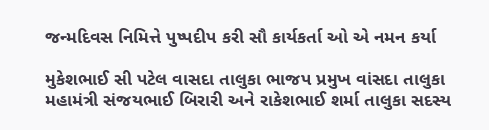જન્મદિવસ નિમિત્તે પુષ્પદીપ કરી સૌ કાર્યકર્તા ઓ એ નમન કર્યા

મુકેશભાઈ સી પટેલ વાસદા તાલુકા ભાજપ પ્રમુખ વાંસદા તાલુકા મહામંત્રી સંજયભાઈ બિરારી અને રાકેશભાઈ શર્મા તાલુકા સદસ્ય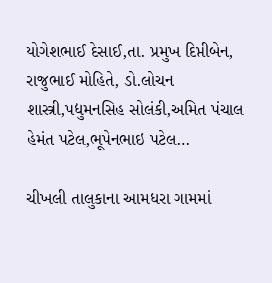યોગેશભાઈ દેસાઈ,તા. પ્રમુખ દિપ્તીબેન, રાજુભાઈ મોહિતે, ડો.લોચન શાસ્ત્રી,પદ્યુમનસિહ સોલંકી,અમિત પંચાલ હેમંત પટેલ,ભૂપેનભાઇ પટેલ…

ચીખલી તાલુકાના આમધરા ગામમાં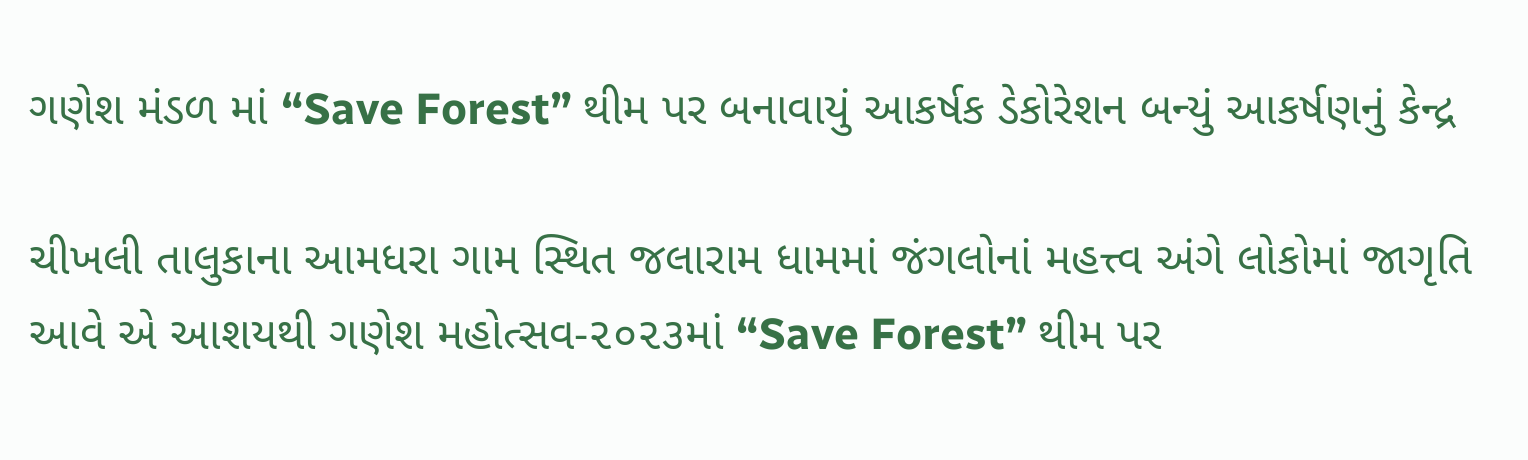ગણેશ મંડળ માં “Save Forest” થીમ પર બનાવાયું આકર્ષક ડેકોરેશન બન્યું આકર્ષણનું કેન્દ્ર

ચીખલી તાલુકાના આમધરા ગામ સ્થિત જલારામ ધામમાં જંગલોનાં મહત્ત્વ અંગે લોકોમાં જાગૃતિ આવે એ આશયથી ગણેશ મહોત્સવ-૨૦૨૩માં “Save Forest” થીમ પર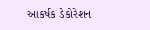આકર્ષક ડેકોરેશન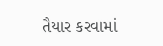તૈયાર કરવામાં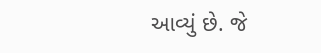આવ્યું છે. જે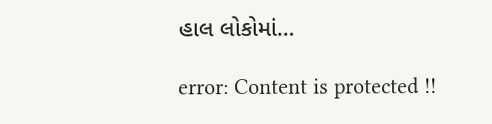હાલ લોકોમાં…

error: Content is protected !!